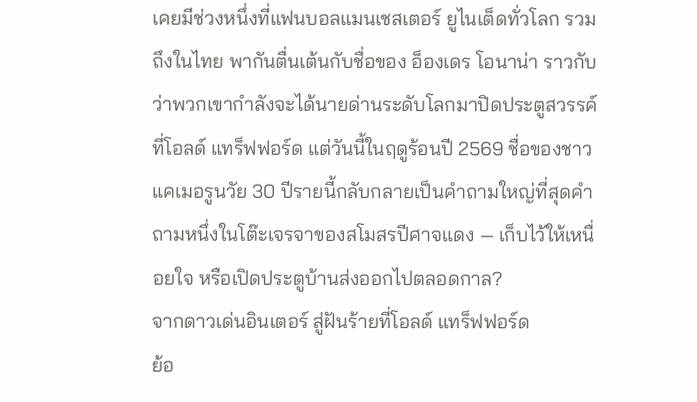เคยมีช่วงหนึ่งที่แฟนบอลแมนเชสเตอร์ ยูไนเต็ดทั่วโลก รวมถึงในไทย พากันตื่นเต้นกับชื่อของ อ็องเดร โอนาน่า ราวกับว่าพวกเขากำลังจะได้นายด่านระดับโลกมาปิดประตูสวรรค์ที่โอลด์ แทร็ฟฟอร์ด แต่วันนี้ในฤดูร้อนปี 2569 ชื่อของชาวแคเมอรูนวัย 30 ปีรายนี้กลับกลายเป็นคำถามใหญ่ที่สุดคำถามหนึ่งในโต๊ะเจรจาของสโมสรปีศาจแดง — เก็บไว้ให้เหนื่อยใจ หรือเปิดประตูบ้านส่งออกไปตลอดกาล?
จากดาวเด่นอินเตอร์ สู่ฝันร้ายที่โอลด์ แทร็ฟฟอร์ด
ย้อ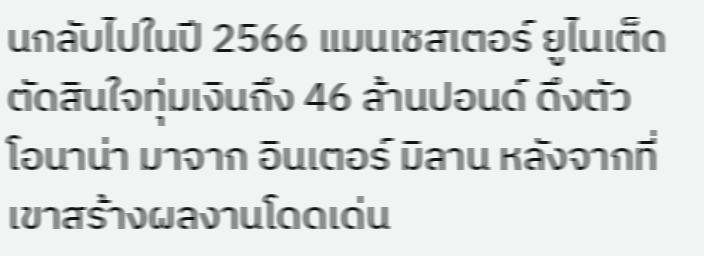นกลับไปในปี 2566 แมนเชสเตอร์ ยูไนเต็ด ตัดสินใจทุ่มเงินถึง 46 ล้านปอนด์ ดึงตัว โอนาน่า มาจาก อินเตอร์ มิลาน หลังจากที่เขาสร้างผลงานโดดเด่น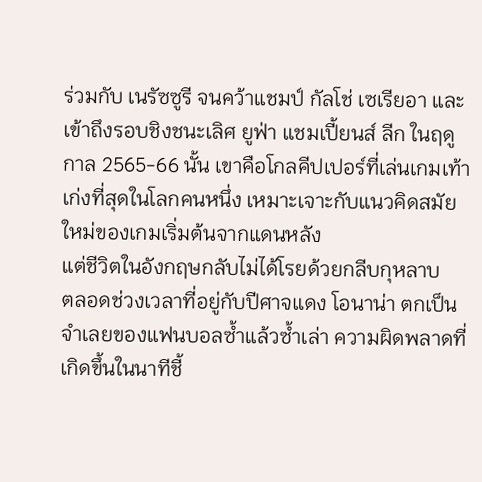ร่วมกับ เนรัซซูรี จนคว้าแชมป์ กัลโช่ เซเรียอา และเข้าถึงรอบชิงชนะเลิศ ยูฟ่า แชมเปี้ยนส์ ลีก ในฤดูกาล 2565-66 นั้น เขาคือโกลคีปเปอร์ที่เล่นเกมเท้าเก่งที่สุดในโลกคนหนึ่ง เหมาะเจาะกับแนวคิดสมัยใหม่ของเกมเริ่มต้นจากแดนหลัง
แต่ชีวิตในอังกฤษกลับไม่ได้โรยด้วยกลีบกุหลาบ
ตลอดช่วงเวลาที่อยู่กับปีศาจแดง โอนาน่า ตกเป็นจำเลยของแฟนบอลซ้ำแล้วซ้ำเล่า ความผิดพลาดที่เกิดขึ้นในนาทีชี้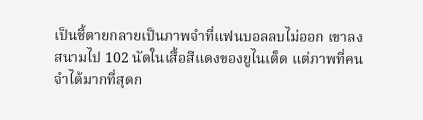เป็นชี้ตายกลายเป็นภาพจำที่แฟนบอลลบไม่ออก เขาลงสนามไป 102 นัดในเสื้อสีแดงของยูไนเต็ด แต่ภาพที่คนจำได้มากที่สุดก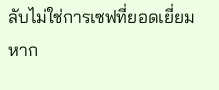ลับไม่ใช่การเซฟที่ยอดเยี่ยม หาก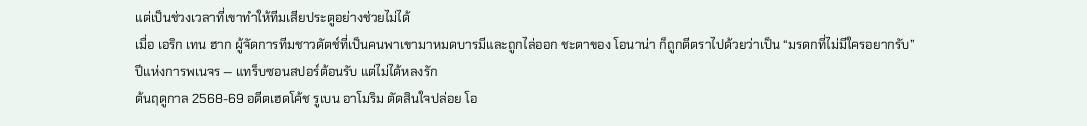แต่เป็นช่วงเวลาที่เขาทำให้ทีมเสียประตูอย่างช่วยไม่ได้
เมื่อ เอริก เทน ฮาก ผู้จัดการทีมชาวดัตช์ที่เป็นคนพาเขามาหมดบารมีและถูกไล่ออก ชะตาของ โอนาน่า ก็ถูกตีตราไปด้วยว่าเป็น “มรดกที่ไม่มีใครอยากรับ”
ปีแห่งการพเนจร — แทร็บซอนสปอร์ต้อนรับ แต่ไม่ได้หลงรัก
ต้นฤดูกาล 2568-69 อดีตเฮดโค้ช รูเบน อาโมริม ตัดสินใจปล่อย โอ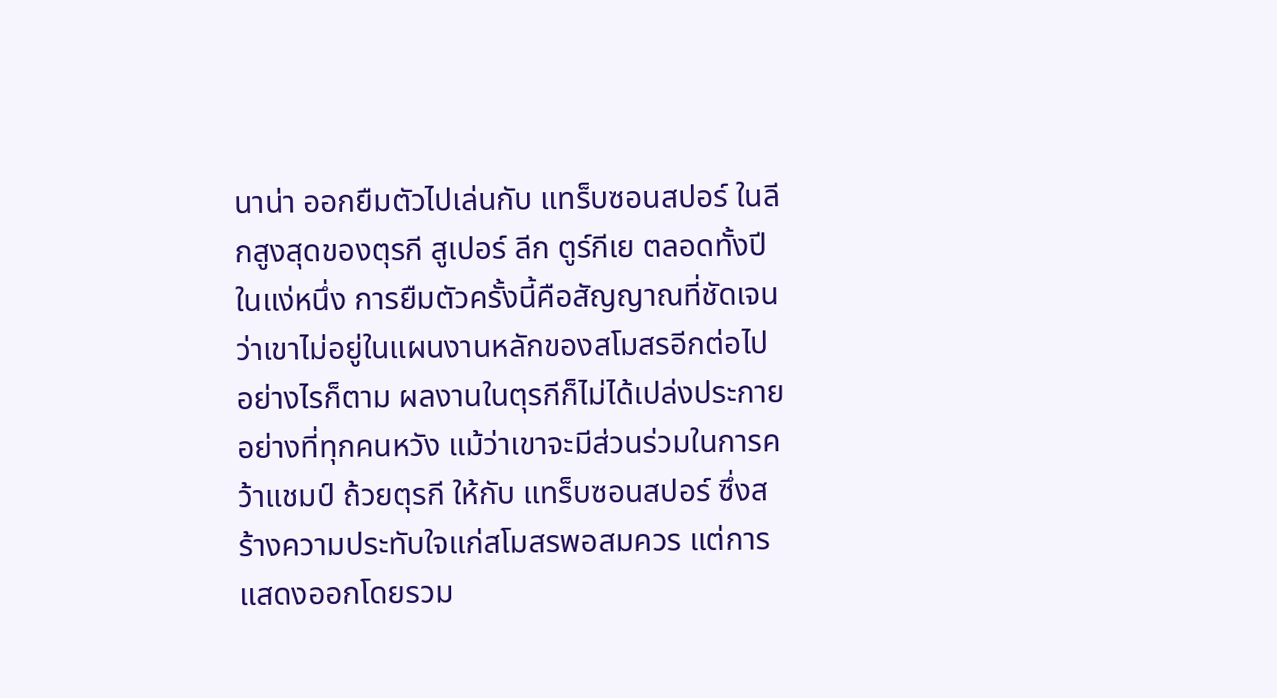นาน่า ออกยืมตัวไปเล่นกับ แทร็บซอนสปอร์ ในลีกสูงสุดของตุรกี สูเปอร์ ลีก ตูร์กีเย ตลอดทั้งปี ในแง่หนึ่ง การยืมตัวครั้งนี้คือสัญญาณที่ชัดเจนว่าเขาไม่อยู่ในแผนงานหลักของสโมสรอีกต่อไป
อย่างไรก็ตาม ผลงานในตุรกีก็ไม่ได้เปล่งประกายอย่างที่ทุกคนหวัง แม้ว่าเขาจะมีส่วนร่วมในการคว้าแชมป์ ถ้วยตุรกี ให้กับ แทร็บซอนสปอร์ ซึ่งสร้างความประทับใจแก่สโมสรพอสมควร แต่การแสดงออกโดยรวม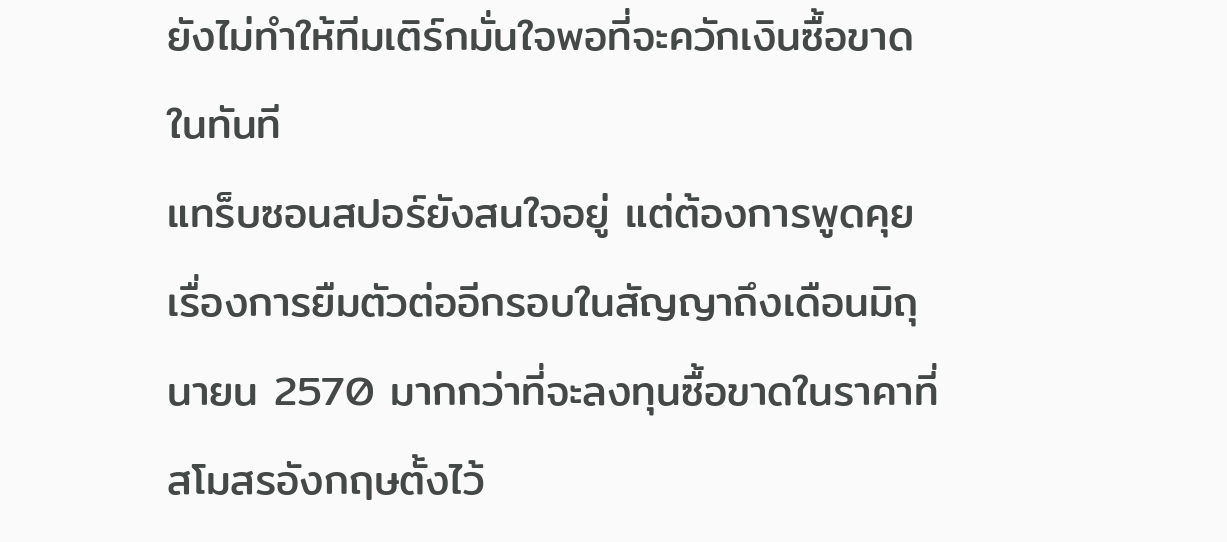ยังไม่ทำให้ทีมเติร์กมั่นใจพอที่จะควักเงินซื้อขาดในทันที
แทร็บซอนสปอร์ยังสนใจอยู่ แต่ต้องการพูดคุยเรื่องการยืมตัวต่ออีกรอบในสัญญาถึงเดือนมิถุนายน 2570 มากกว่าที่จะลงทุนซื้อขาดในราคาที่สโมสรอังกฤษตั้งไว้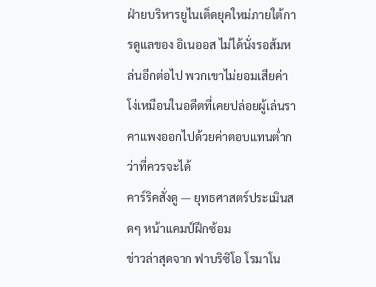ฝ่ายบริหารยูไนเต็ดยุคใหม่ภายใต้การดูแลของ อิเนออส ไม่ได้นั่งรอส้มหล่นอีกต่อไป พวกเขาไม่ยอมเสียค่าโง่เหมือนในอดีตที่เคยปล่อยผู้เล่นราคาแพงออกไปด้วยค่าตอบแทนต่ำกว่าที่ควรจะได้
คาร์ริคสั่งดู — ยุทธศาสตร์ประเมินสดๆ หน้าแคมป์ฝึกซ้อม
ข่าวล่าสุดจาก ฟาบริซิโอ โรมาโน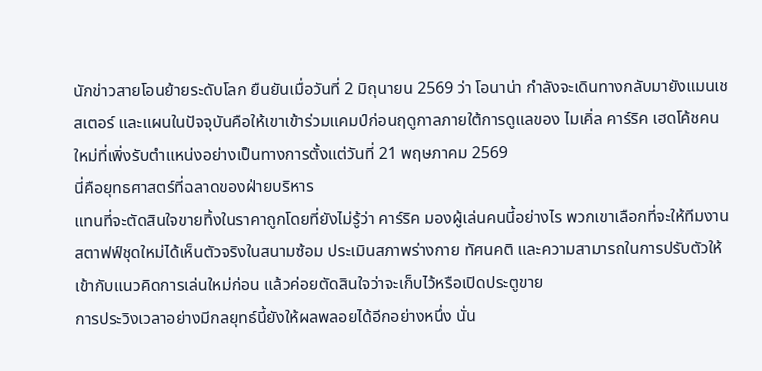นักข่าวสายโอนย้ายระดับโลก ยืนยันเมื่อวันที่ 2 มิถุนายน 2569 ว่า โอนาน่า กำลังจะเดินทางกลับมายังแมนเชสเตอร์ และแผนในปัจจุบันคือให้เขาเข้าร่วมแคมป์ก่อนฤดูกาลภายใต้การดูแลของ ไมเคิ่ล คาร์ริค เฮดโค้ชคนใหม่ที่เพิ่งรับตำแหน่งอย่างเป็นทางการตั้งแต่วันที่ 21 พฤษภาคม 2569
นี่คือยุทธศาสตร์ที่ฉลาดของฝ่ายบริหาร
แทนที่จะตัดสินใจขายทิ้งในราคาถูกโดยที่ยังไม่รู้ว่า คาร์ริค มองผู้เล่นคนนี้อย่างไร พวกเขาเลือกที่จะให้ทีมงานสตาฟฟ์ชุดใหม่ได้เห็นตัวจริงในสนามซ้อม ประเมินสภาพร่างกาย ทัศนคติ และความสามารถในการปรับตัวให้เข้ากับแนวคิดการเล่นใหม่ก่อน แล้วค่อยตัดสินใจว่าจะเก็บไว้หรือเปิดประตูขาย
การประวิงเวลาอย่างมีกลยุทธ์นี้ยังให้ผลพลอยได้อีกอย่างหนึ่ง นั่น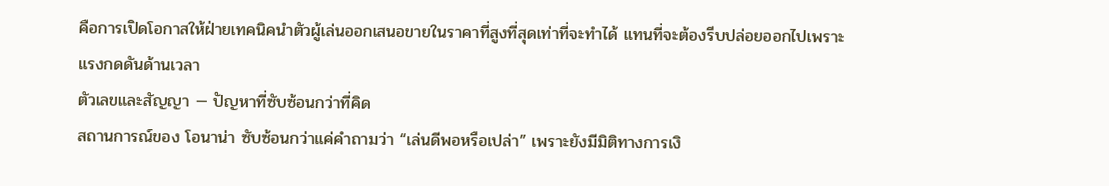คือการเปิดโอกาสให้ฝ่ายเทคนิคนำตัวผู้เล่นออกเสนอขายในราคาที่สูงที่สุดเท่าที่จะทำได้ แทนที่จะต้องรีบปล่อยออกไปเพราะแรงกดดันด้านเวลา
ตัวเลขและสัญญา — ปัญหาที่ซับซ้อนกว่าที่คิด
สถานการณ์ของ โอนาน่า ซับซ้อนกว่าแค่คำถามว่า “เล่นดีพอหรือเปล่า” เพราะยังมีมิติทางการเงิ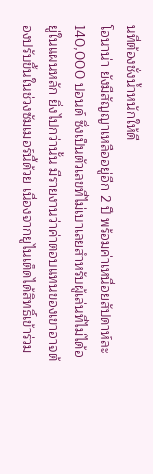นที่ต้องชั่งน้ำหนักให้ดี
โอนาน่า ยังมีสัญญาเหลืออยู่อีก 2 ปี พร้อมค่าเหนื่อยสัปดาห์ละ 140,000 ปอนด์ ซึ่งเป็นตัวเลขที่ไม่เบาเลยสำหรับผู้เล่นที่ไม่ได้อยู่ในแผนหลัก ยิ่งไปกว่านั้น มีรายงานว่าค่าตอบแทนของเขาอาจต้องปรับขึ้นในช่วงซัมเมอร์นี้ด้วย เนื่องจากยูไนเต็ดได้สิทธิ์เข้าร่วม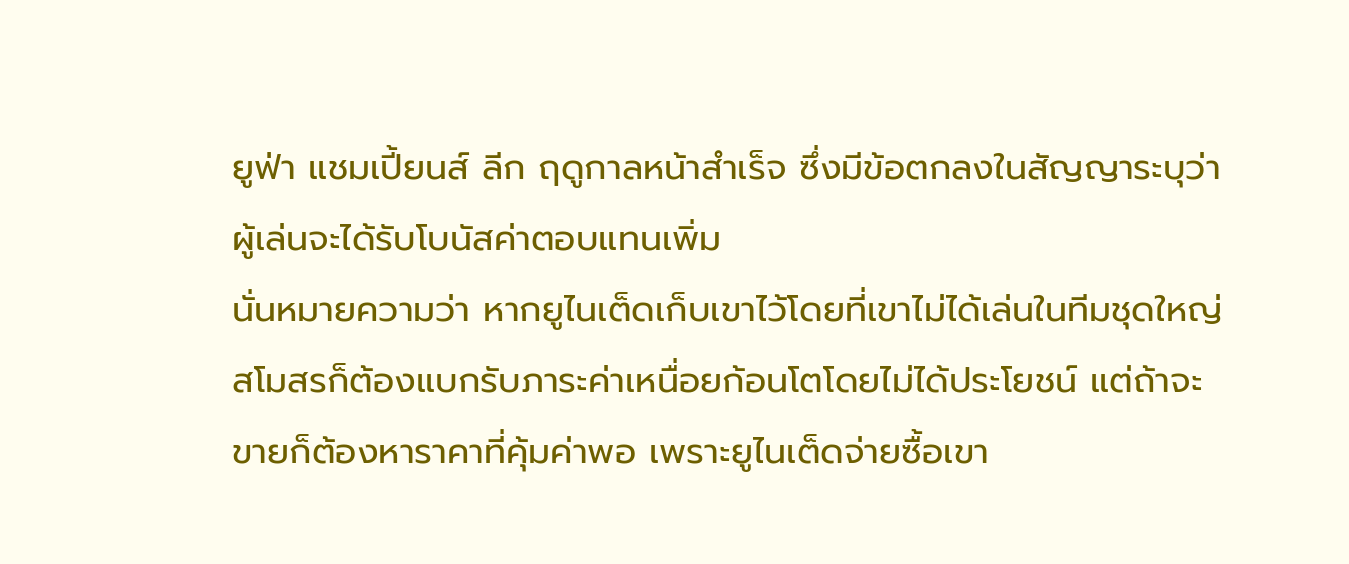ยูฟ่า แชมเปี้ยนส์ ลีก ฤดูกาลหน้าสำเร็จ ซึ่งมีข้อตกลงในสัญญาระบุว่าผู้เล่นจะได้รับโบนัสค่าตอบแทนเพิ่ม
นั่นหมายความว่า หากยูไนเต็ดเก็บเขาไว้โดยที่เขาไม่ได้เล่นในทีมชุดใหญ่ สโมสรก็ต้องแบกรับภาระค่าเหนื่อยก้อนโตโดยไม่ได้ประโยชน์ แต่ถ้าจะขายก็ต้องหาราคาที่คุ้มค่าพอ เพราะยูไนเต็ดจ่ายซื้อเขา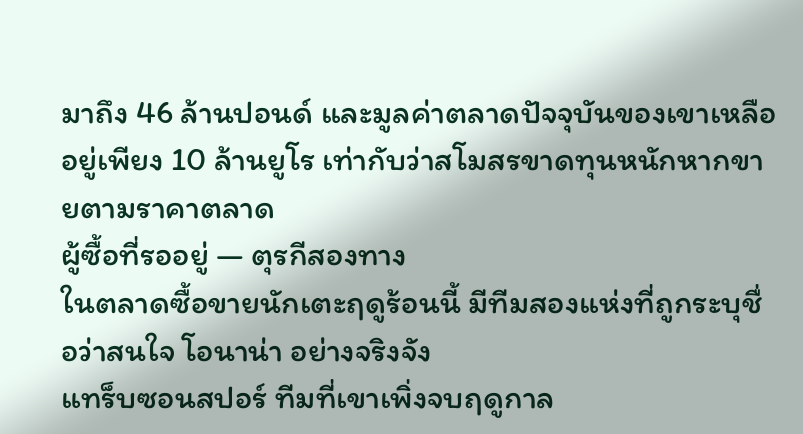มาถึง 46 ล้านปอนด์ และมูลค่าตลาดปัจจุบันของเขาเหลืออยู่เพียง 10 ล้านยูโร เท่ากับว่าสโมสรขาดทุนหนักหากขายตามราคาตลาด
ผู้ซื้อที่รออยู่ — ตุรกีสองทาง
ในตลาดซื้อขายนักเตะฤดูร้อนนี้ มีทีมสองแห่งที่ถูกระบุชื่อว่าสนใจ โอนาน่า อย่างจริงจัง
แทร็บซอนสปอร์ ทีมที่เขาเพิ่งจบฤดูกาล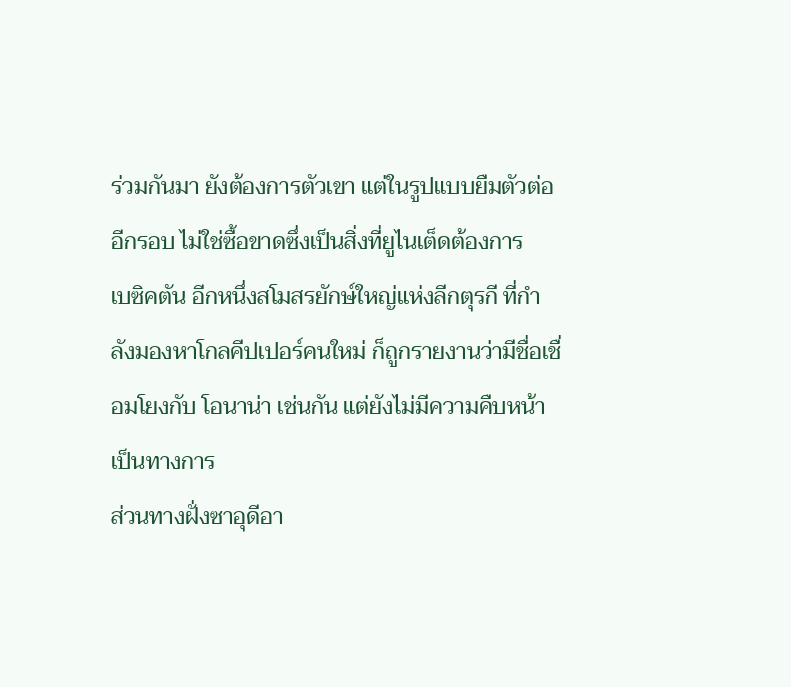ร่วมกันมา ยังต้องการตัวเขา แต่ในรูปแบบยืมตัวต่ออีกรอบ ไม่ใช่ซื้อขาดซึ่งเป็นสิ่งที่ยูไนเต็ดต้องการ
เบซิคตัน อีกหนึ่งสโมสรยักษ์ใหญ่แห่งลีกตุรกี ที่กำลังมองหาโกลคีปเปอร์คนใหม่ ก็ถูกรายงานว่ามีชื่อเชื่อมโยงกับ โอนาน่า เช่นกัน แต่ยังไม่มีความคืบหน้าเป็นทางการ
ส่วนทางฝั่งซาอุดีอา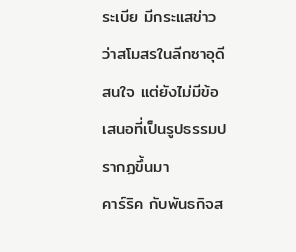ระเบีย มีกระแสข่าวว่าสโมสรในลีกซาอุดีสนใจ แต่ยังไม่มีข้อเสนอที่เป็นรูปธรรมปรากฏขึ้นมา
คาร์ริค กับพันธกิจส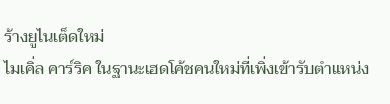ร้างยูไนเต็ดใหม่
ไมเคิ่ล คาร์ริค ในฐานะเฮดโค้ชคนใหม่ที่เพิ่งเข้ารับตำแหน่ง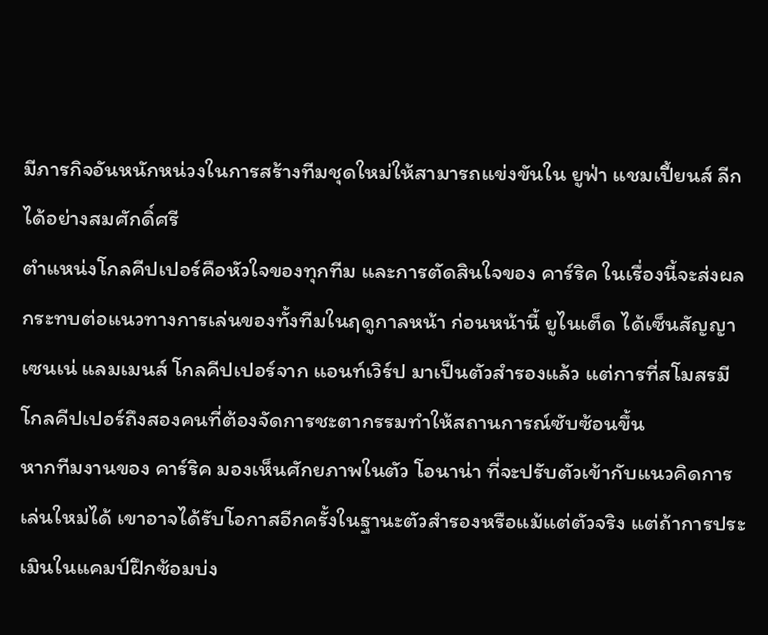มีภารกิจอันหนักหน่วงในการสร้างทีมชุดใหม่ให้สามารถแข่งขันใน ยูฟ่า แชมเปี้ยนส์ ลีก ได้อย่างสมศักดิ์ศรี
ตำแหน่งโกลคีปเปอร์คือหัวใจของทุกทีม และการตัดสินใจของ คาร์ริค ในเรื่องนี้จะส่งผลกระทบต่อแนวทางการเล่นของทั้งทีมในฤดูกาลหน้า ก่อนหน้านี้ ยูไนเต็ด ได้เซ็นสัญญา เซนเน่ แลมเมนส์ โกลคีปเปอร์จาก แอนท์เวิร์ป มาเป็นตัวสำรองแล้ว แต่การที่สโมสรมีโกลคีปเปอร์ถึงสองคนที่ต้องจัดการชะตากรรมทำให้สถานการณ์ซับซ้อนขึ้น
หากทีมงานของ คาร์ริค มองเห็นศักยภาพในตัว โอนาน่า ที่จะปรับตัวเข้ากับแนวคิดการเล่นใหม่ได้ เขาอาจได้รับโอกาสอีกครั้งในฐานะตัวสำรองหรือแม้แต่ตัวจริง แต่ถ้าการประเมินในแคมป์ฝึกซ้อมบ่ง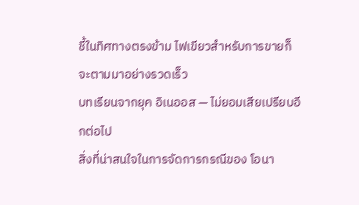ชี้ในทิศทางตรงข้าม ไฟเขียวสำหรับการขายก็จะตามมาอย่างรวดเร็ว
บทเรียนจากยุค อิเนออส — ไม่ยอมเสียเปรียบอีกต่อไป
สิ่งที่น่าสนใจในการจัดการกรณีของ โอนา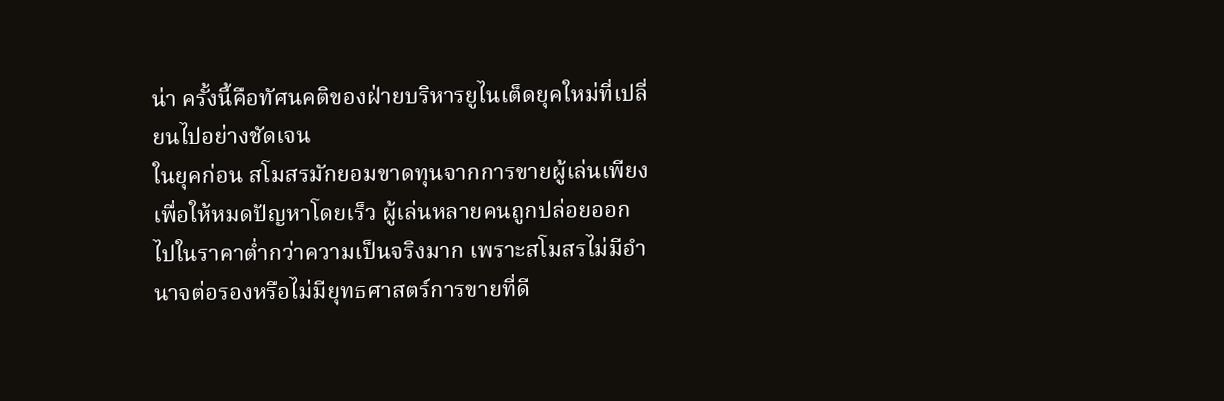น่า ครั้งนี้คือทัศนคติของฝ่ายบริหารยูไนเต็ดยุคใหม่ที่เปลี่ยนไปอย่างชัดเจน
ในยุคก่อน สโมสรมักยอมขาดทุนจากการขายผู้เล่นเพียงเพื่อให้หมดปัญหาโดยเร็ว ผู้เล่นหลายคนถูกปล่อยออกไปในราคาต่ำกว่าความเป็นจริงมาก เพราะสโมสรไม่มีอำนาจต่อรองหรือไม่มียุทธศาสตร์การขายที่ดี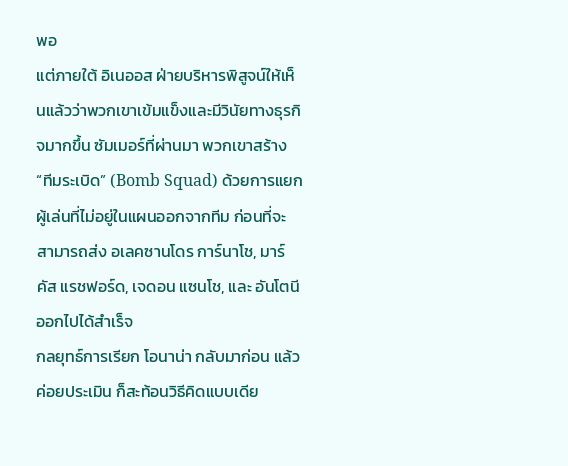พอ
แต่ภายใต้ อิเนออส ฝ่ายบริหารพิสูจน์ให้เห็นแล้วว่าพวกเขาเข้มแข็งและมีวินัยทางธุรกิจมากขึ้น ซัมเมอร์ที่ผ่านมา พวกเขาสร้าง “ทีมระเบิด” (Bomb Squad) ด้วยการแยกผู้เล่นที่ไม่อยู่ในแผนออกจากทีม ก่อนที่จะสามารถส่ง อเลคซานโดร การ์นาโช, มาร์คัส แรชฟอร์ด, เจดอน แซนโช, และ อันโตนี ออกไปได้สำเร็จ
กลยุทธ์การเรียก โอนาน่า กลับมาก่อน แล้วค่อยประเมิน ก็สะท้อนวิธีคิดแบบเดีย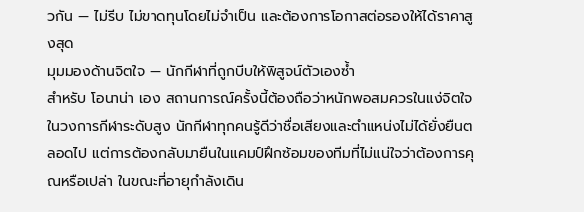วกัน — ไม่รีบ ไม่ขาดทุนโดยไม่จำเป็น และต้องการโอกาสต่อรองให้ได้ราคาสูงสุด
มุมมองด้านจิตใจ — นักกีฬาที่ถูกบีบให้พิสูจน์ตัวเองซ้ำ
สำหรับ โอนาน่า เอง สถานการณ์ครั้งนี้ต้องถือว่าหนักพอสมควรในแง่จิตใจ
ในวงการกีฬาระดับสูง นักกีฬาทุกคนรู้ดีว่าชื่อเสียงและตำแหน่งไม่ได้ยั่งยืนตลอดไป แต่การต้องกลับมายืนในแคมป์ฝึกซ้อมของทีมที่ไม่แน่ใจว่าต้องการคุณหรือเปล่า ในขณะที่อายุกำลังเดิน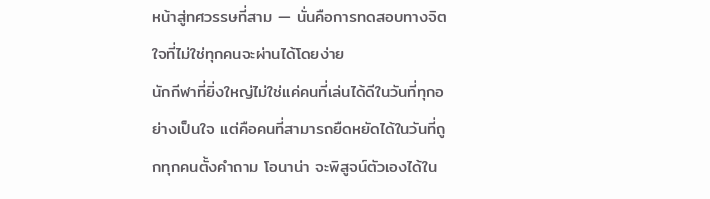หน้าสู่ทศวรรษที่สาม — นั่นคือการทดสอบทางจิตใจที่ไม่ใช่ทุกคนจะผ่านได้โดยง่าย
นักกีฬาที่ยิ่งใหญ่ไม่ใช่แค่คนที่เล่นได้ดีในวันที่ทุกอย่างเป็นใจ แต่คือคนที่สามารถยืดหยัดได้ในวันที่ถูกทุกคนตั้งคำถาม โอนาน่า จะพิสูจน์ตัวเองได้ใน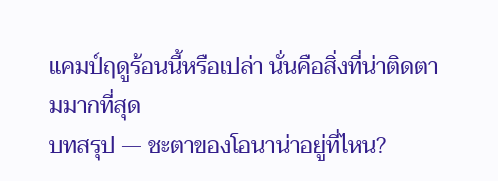แคมป์ฤดูร้อนนี้หรือเปล่า นั่นคือสิ่งที่น่าติดตามมากที่สุด
บทสรุป — ชะตาของโอนาน่าอยู่ที่ไหน?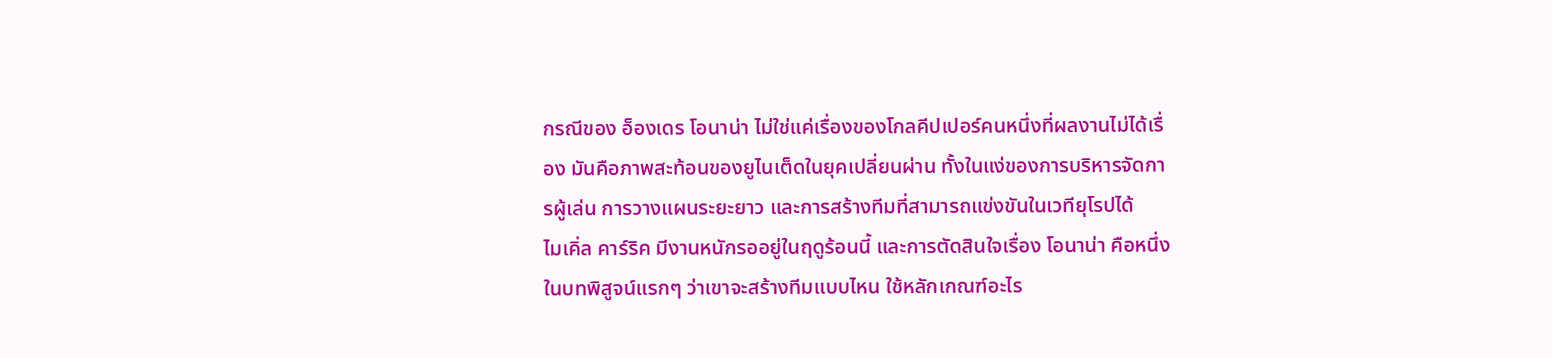กรณีของ อ็องเดร โอนาน่า ไม่ใช่แค่เรื่องของโกลคีปเปอร์คนหนึ่งที่ผลงานไม่ได้เรื่อง มันคือภาพสะท้อนของยูไนเต็ดในยุคเปลี่ยนผ่าน ทั้งในแง่ของการบริหารจัดการผู้เล่น การวางแผนระยะยาว และการสร้างทีมที่สามารถแข่งขันในเวทียุโรปได้
ไมเคิ่ล คาร์ริค มีงานหนักรออยู่ในฤดูร้อนนี้ และการตัดสินใจเรื่อง โอนาน่า คือหนึ่งในบทพิสูจน์แรกๆ ว่าเขาจะสร้างทีมแบบไหน ใช้หลักเกณฑ์อะไร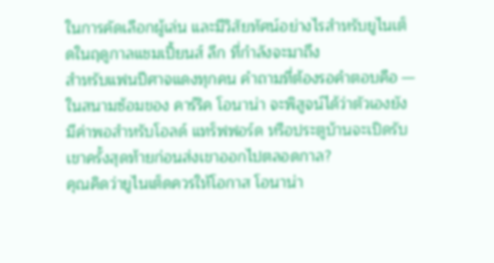ในการคัดเลือกผู้เล่น และมีวิสัยทัศน์อย่างไรสำหรับยูไนเต็ดในฤดูกาลแชมเปี้ยนส์ ลีก ที่กำลังจะมาถึง
สำหรับแฟนปีศาจแดงทุกคน คำถามที่ต้องรอคำตอบคือ — ในสนามซ้อมของ คาร์ริค โอนาน่า จะพิสูจน์ได้ว่าตัวเองยังมีค่าพอสำหรับโอลด์ แทร็ฟฟอร์ด หรือประตูบ้านจะเปิดรับเขาครั้งสุดท้ายก่อนส่งเขาออกไปตลอดกาล?
คุณคิดว่ายูไนเต็ดควรให้โอกาส โอนาน่า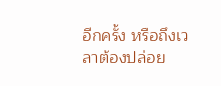อีกครั้ง หรือถึงเวลาต้องปล่อย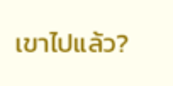เขาไปแล้ว?